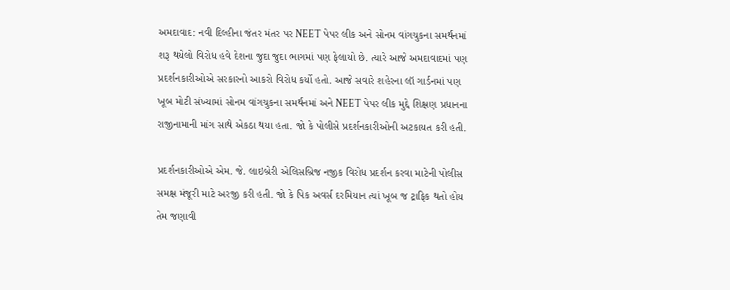અમદાવાદ: નવી દિલ્હીના જંતર મંતર પર NEET પેપર લીક અને સોનમ વાંગચુકના સમર્થનમાં શરૂ થયેલો વિરોધ હવે દેશના જુદા જુદા ભાગમાં પણ ફેલાયો છે. ત્યારે આજે અમદાવાદમાં પણ પ્રદર્શનકારીઓએ સરકારનો આકરો વિરોધ કર્યો હતો. આજે સવારે શહેરના લૉ ગાર્ડનમાં પણ ખૂબ મોટી સંખ્યામાં સોનમ વાંગચુકના સમર્થનમાં અને NEET પેપર લીક મુદ્દે શિક્ષણ પ્રધાનના રાજીનામાની માંગ સાથે એકઠા થયા હતા. જો કે પોલીસે પ્રદર્શનકારીઓની અટકાયત કરી હતી.

પ્રદર્શનકારીઓએ એમ. જે. લાઇબ્રેરી એલિસબ્રિજ નજીક વિરોધ પ્રદર્શન કરવા માટેની પોલીસ સમક્ષ મંજૂરી માટે અરજી કરી હતી. જો કે પિક અવર્સ દરમિયાન ત્યાં ખૂબ જ ટ્રાફિક થતો હોય તેમ જણાવી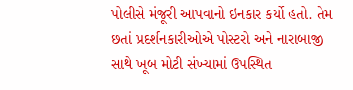પોલીસે મંજૂરી આપવાનો ઇનકાર કર્યો હતો. તેમ છતાં પ્રદર્શનકારીઓએ પોસ્ટરો અને નારાબાજી સાથે ખૂબ મોટી સંખ્યામાં ઉપસ્થિત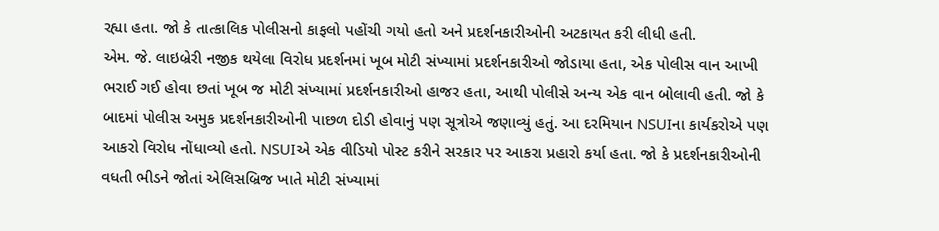રહ્યા હતા. જો કે તાત્કાલિક પોલીસનો કાફલો પહોંચી ગયો હતો અને પ્રદર્શનકારીઓની અટકાયત કરી લીધી હતી.
એમ. જે. લાઇબ્રેરી નજીક થયેલા વિરોધ પ્રદર્શનમાં ખૂબ મોટી સંખ્યામાં પ્રદર્શનકારીઓ જોડાયા હતા, એક પોલીસ વાન આખી ભરાઈ ગઈ હોવા છતાં ખૂબ જ મોટી સંખ્યામાં પ્રદર્શનકારીઓ હાજર હતા, આથી પોલીસે અન્ય એક વાન બોલાવી હતી. જો કે બાદમાં પોલીસ અમુક પ્રદર્શનકારીઓની પાછળ દોડી હોવાનું પણ સૂત્રોએ જણાવ્યું હતું. આ દરમિયાન NSUIના કાર્યકરોએ પણ આકરો વિરોધ નોંધાવ્યો હતો. NSUIએ એક વીડિયો પોસ્ટ કરીને સરકાર પર આકરા પ્રહારો કર્યા હતા. જો કે પ્રદર્શનકારીઓની વધતી ભીડને જોતાં એલિસબ્રિજ ખાતે મોટી સંખ્યામાં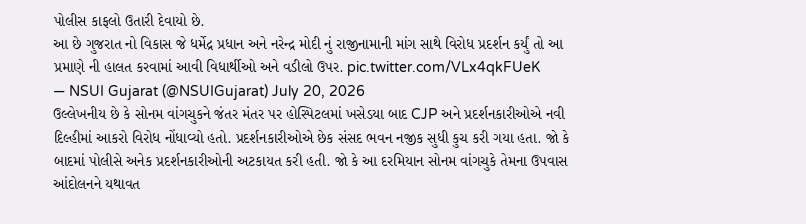પોલીસ કાફલો ઉતારી દેવાયો છે.
આ છે ગુજરાત નો વિકાસ જે ધર્મેદ્ર પ્રધાન અને નરેન્દ્ર મોદી નું રાજીનામાની માંગ સાથે વિરોધ પ્રદર્શન કર્યું તો આ પ્રમાણે ની હાલત કરવામાં આવી વિધાર્થીઓ અને વડીલો ઉપર. pic.twitter.com/VLx4qkFUeK
— NSUI Gujarat (@NSUIGujarat) July 20, 2026
ઉલ્લેખનીય છે કે સોનમ વાંગચુકને જંતર મંતર પર હોસ્પિટલમાં ખસેડયા બાદ CJP અને પ્રદર્શનકારીઓએ નવી દિલ્હીમાં આકરો વિરોધ નોંધાવ્યો હતો. પ્રદર્શનકારીઓએ છેક સંસદ ભવન નજીક સુધી કુચ કરી ગયા હતા. જો કે બાદમાં પોલીસે અનેક પ્રદર્શનકારીઓની અટકાયત કરી હતી. જો કે આ દરમિયાન સોનમ વાંગચુકે તેમના ઉપવાસ આંદોલનને યથાવત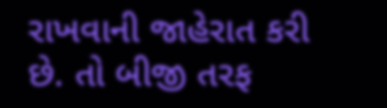રાખવાની જાહેરાત કરી છે. તો બીજી તરફ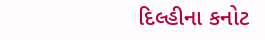દિલ્હીના કનોટ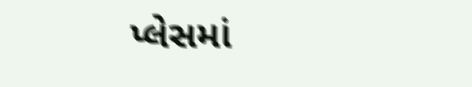પ્લેસમાં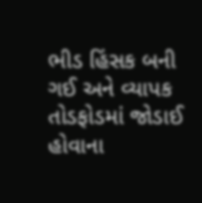ભીડ હિંસક બની ગઈ અને વ્યાપક તોડફોડમાં જોડાઈ હોવાના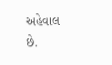અહેવાલ છે.